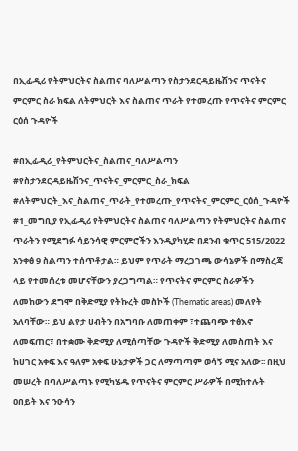በኢፊዲሪ የትምህርትና ስልጠና ባለሥልጣን የስታንደርዳይዜሽንና ጥናትና ምርምር ስራ ክፍል ለትምህርት እና ስልጠና ጥራት የተመረጡ የጥናትና ምርምር ርዕሰ ጉዳዮች

#በኢፊዲሪ_የትምህርትና_ስልጠና_ባለሥልጣን #የስታንደርዳይዜሽንና_ጥናትና_ምርምር_ስራ_ክፍል #ለትምህርት_እና_ስልጠና_ጥራት_የተመረጡ_የጥናትና_ምርምር_ርዕሰ_ጉዳዮች #1_መግቢያ የኢፊዲሪ የትምህርትና ስልጠና ባለሥልጣን የትምህርትና ስልጠና ጥራትን የሚደግፉ ሳይንሳዊ ምርምሮችን እንዲያካሂድ በደንብ ቁጥር 515/2022 አንቀፅ 9 ስልጣን ተሰጥቶታል። ይህም የጥራት ማረጋገጫ ውሳኔዎች በማስረጃ ላይ የተመሰረቱ መሆናቸውን ያረጋግጣል። የጥናትና ምርምር ስራዎችን ለመከውን ደግሞ በቅድሚያ የትኩረት መስኮች (Thematic areas) መለየት አለባቸው። ይህ ልየታ ሀብትን በአግባቡ ለመጠቀም ፣ተጨባጭ ተፅእኖ ለመፍጠር፣ በተቋሙ ቅድሚያ ለሚሰጣቸው ጉዳዮች ቅድሚያ ለመስጠት እና ከሀገር አቀፍ እና ዓለም አቀፍ ሁኔታዎች ጋር ለማጣጣም ወሳኝ ሚና አለው፡፡ በዚህ መሠረት በባለሥልጣኑ የሚካሄዱ የጥናትና ምርምር ሥራዎች በሚከተሉት ዐበይት እና ንዑሳን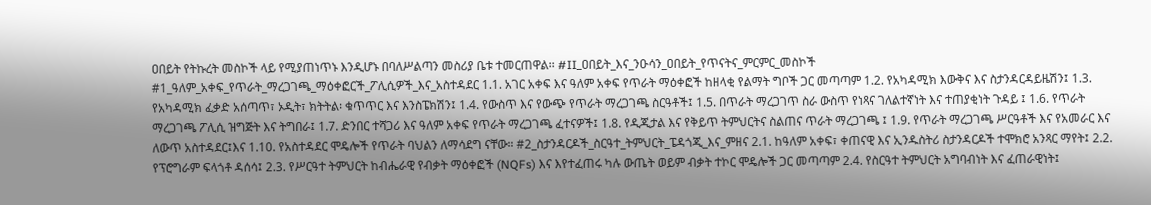ዐበይት የትኩረት መስኮች ላይ የሚያጠነጥኑ እንዲሆኑ በባለሥልጣን መስሪያ ቤቱ ተመርጠዋል፡፡ #II_ዐበይት_እና_ንዑሳን_ዐበይት_የጥናትና_ምርምር_መስኮች #1_ዓለም_አቀፍ_የጥራት_ማረጋገጫ_ማዕቀፎርች_ፖሊሲዎች_እና_አስተዳደር 1.1. አገር አቀፍ እና ዓለም አቀፍ የጥራት ማዕቀፎች ከዘላቂ የልማት ግቦች ጋር መጣጣም 1.2. የአካዳሚክ እውቅና እና ስታንዳርዳይዜሽን፤ 1.3. የአካዳሚክ ፈቃድ አሰጣጥ፣ ኦዲት፣ ክትትል፡ ቁጥጥር እና እንስፔክሽን፤ 1.4. የውስጥ እና የውጭ የጥራት ማረጋገጫ ስርዓቶች፤ 1.5. በጥራት ማረጋገጥ ስራ ውስጥ የነጻና ገለልተኛነት እና ተጠያቂነት ጉዳይ ፤ 1.6. የጥራት ማረጋገጫ ፖሊሲ ዝግጅት እና ትግበራ፤ 1.7. ድንበር ተሻጋሪ እና ዓለም አቀፍ የጥራት ማረጋገጫ ፈተናዎች፤ 1.8. የዲጂታል እና የቅይጥ ትምህርትና ስልጠና ጥራት ማረጋገጫ ፤ 1.9. የጥራት ማረጋገጫ ሥርዓቶች እና የአመራር እና ለውጥ አስተዳደር፤እና 1.10. የአስተዳደር ሞዴሎች የጥራት ባህልን ለማሳደግ ናቸው። #2_ስታንዳርዶች_ስርዓተ_ትምህርት_ፔዳጎጂ_እና_ምዘና 2.1. ከዓለም አቀፍ፣ ቀጠናዊ እና ኢንዱስትሪ ስታንዳርዶች ተሞክሮ አንጻር ማየት፤ 2.2. የፕሮግራም ፍላጎቶ ዳሰሳ፤ 2.3. የሥርዓተ ትምህርት ከብሔራዊ የብቃት ማዕቀፎች (NQFs) እና እየተፈጠሩ ካሉ ውጤት ወይም ብቃት ተኮር ሞዴሎች ጋር መጣጣም 2.4. የስርዓተ ትምህርት አግባብነት እና ፈጠራዊነት፤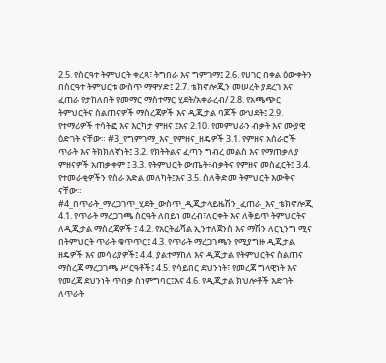2.5. የስርዓተ ትምህርት ቀረጻ፣ ትግበራ እና ግምገማ፤ 2.6. የሀገር በቀል ዕውቀትን በስርዓተ ትምህርቱ ውስጥ ማዋሃድ፤ 2.7. ቴክኖሎጂን መሠረት ያደረገ እና ፈጠራ የታከለበት የመማር ማስተማር ሂደት/አቀራረብ/ 2.8. የአጫጭር ትምህርትና ስልጠናዎች ማስረጃዎች እና ዲጂታል ባጆች ውህደት፤ 2.9. የተማሪዎች ተሳትፎ እና እርካታ ምዘና ፤እና 2.10. የመምህራን ብቃት እና ሙያዊ ዕድገት ናቸው። #3_የግምገማ_እና_የምዘና_ዘዴዎች 3.1. የምዘና አሰራሮች ጥራት እና ትክክለኛነት፤ 3.2. የክትትልና ፈጣን ግብረ መልስ እና የማጠቃለያ ምዘናዎች አጠቃቀም ፤ 3.3. የትምህርት ውጤት፥ብቃትና የምዘና መስፈርት፤ 3.4. የተመራቂዎችን የስራ እድል መለካት፤እና 3.5. ስለቅድመ ትምህርት እውቅና ናቸው። #4_በጥራት_ማረጋገጥ_ሂደት_ውስጥ_ዲጂታላይዜሽን_ፈጠራ_እና_ቴክኖሎጂ 4.1. የጥራት ማረጋገጫ ስርዓት ለበይነ መረብ፣ለርቀት እና ለቅይጥ ትምህርትና ለዲጂታል ማስረጃዎች ፤ 4.2. የአርትፊሻል ኢንተለጀንስ እና ማሽን ለርኒንግ ሚና በትምህርት ጥራት ቁጥጥር፤ 4.3. የጥራት ማረጋገጫን የሚያግዙ ዲጂታል ዘዴዎች እና መሳሪያዎች፤ 4.4. ያልተማከለ እና ዲጂታል የትምህርትና ስልጠና ማስረጃ ማረጋገጫ ሥርዓቶች፤ 4.5. የሳይበር ደህንነት፣ የመረጃ ግላዊነት እና የመረጃ ደህንነት ጥበቃ ስነምግባር፤እና 4.6. የዲጂታል ክህሎቶች እድገት ለጥራት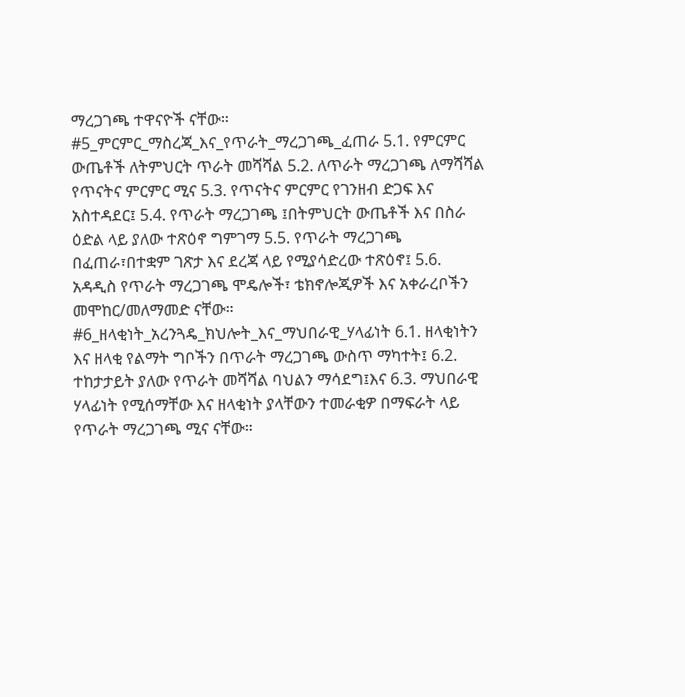ማረጋገጫ ተዋናዮች ናቸው። #5_ምርምር_ማስረጃ_እና_የጥራት_ማረጋገጫ_ፈጠራ 5.1. የምርምር ውጤቶች ለትምህርት ጥራት መሻሻል 5.2. ለጥራት ማረጋገጫ ለማሻሻል የጥናትና ምርምር ሚና 5.3. የጥናትና ምርምር የገንዘብ ድጋፍ እና አስተዳደር፤ 5.4. የጥራት ማረጋገጫ ፤በትምህርት ውጤቶች እና በስራ ዕድል ላይ ያለው ተጽዕኖ ግምገማ 5.5. የጥራት ማረጋገጫ በፈጠራ፣በተቋም ገጽታ እና ደረጃ ላይ የሚያሳድረው ተጽዕኖ፤ 5.6. አዳዲስ የጥራት ማረጋገጫ ሞዴሎች፣ ቴክኖሎጂዎች እና አቀራረቦችን መሞከር/መለማመድ ናቸው። #6_ዘላቂነት_አረንጓዴ_ክህሎት_እና_ማህበራዊ_ሃላፊነት 6.1. ዘላቂነትን እና ዘላቂ የልማት ግቦችን በጥራት ማረጋገጫ ውስጥ ማካተት፤ 6.2. ተከታታይት ያለው የጥራት መሻሻል ባህልን ማሳደግ፤እና 6.3. ማህበራዊ ሃላፊነት የሚሰማቸው እና ዘላቂነት ያላቸውን ተመራቂዎ በማፍራት ላይ የጥራት ማረጋገጫ ሚና ናቸው።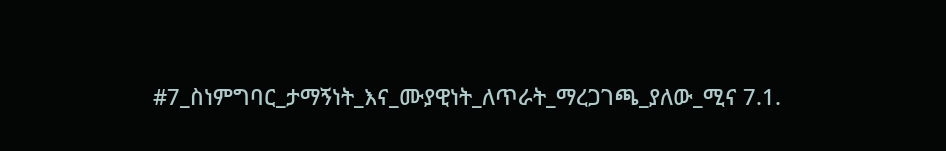#7_ስነምግባር_ታማኝነት_እና_ሙያዊነት_ለጥራት_ማረጋገጫ_ያለው_ሚና 7.1.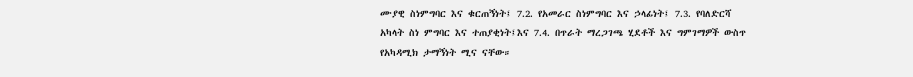ሙያዊ ስነምግባር እና ቁርጠኝነት፤ 7.2. የአመራር ስነምግባር እና ኃላፊነት፤ 7.3. የባለድርሻ አካላት ስነ ምግባር እና ተጠያቂነት፤እና 7.4. በጥራት ማረጋገጫ ሂደቶች እና ግምገማዎች ውስጥ የአካዳሚክ ታማኝነት ሚና ናቸው።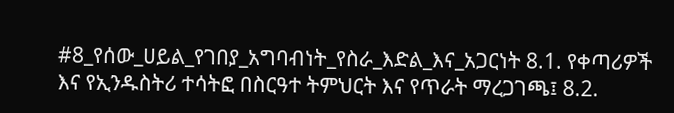#8_የሰው_ሀይል_የገበያ_አግባብነት_የስራ_እድል_እና_አጋርነት 8.1. የቀጣሪዎች እና የኢንዱስትሪ ተሳትፎ በስርዓተ ትምህርት እና የጥራት ማረጋገጫ፤ 8.2.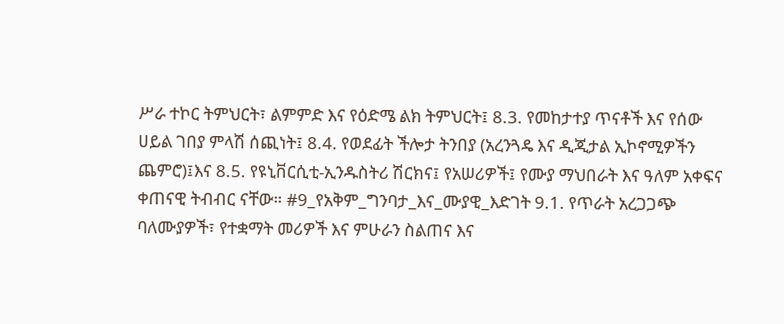ሥራ ተኮር ትምህርት፣ ልምምድ እና የዕድሜ ልክ ትምህርት፤ 8.3. የመከታተያ ጥናቶች እና የሰው ሀይል ገበያ ምላሽ ሰጪነት፤ 8.4. የወደፊት ችሎታ ትንበያ (አረንጓዴ እና ዲጂታል ኢኮኖሚዎችን ጨምሮ)፤እና 8.5. የዩኒቨርሲቲ-ኢንዱስትሪ ሽርክና፤ የአሠሪዎች፤ የሙያ ማህበራት እና ዓለም አቀፍና ቀጠናዊ ትብብር ናቸው። #9_የአቅም_ግንባታ_እና_ሙያዊ_እድገት 9.1. የጥራት አረጋጋጭ ባለሙያዎች፣ የተቋማት መሪዎች እና ምሁራን ስልጠና እና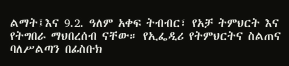ልማት፤እና 9.2. ዓለም አቀፍ ትብብር፣ የአቻ ትምህርት እና የትግበራ ማህበረሰብ ናቸው። የኢፌዲሪ የትምህርትና ስልጠና ባለሥልጣን በፊስቡክ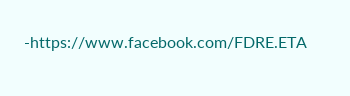-https://www.facebook.com/FDRE.ETA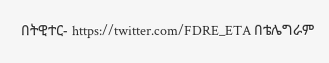በትዊተር- https://twitter.com/FDRE_ETA በቴሌግራም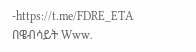-https://t.me/FDRE_ETA በዌብሳይት Www.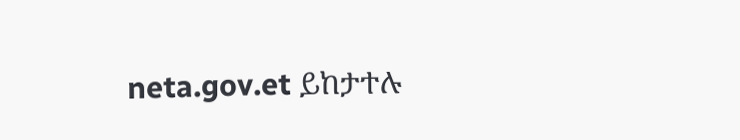neta.gov.et ይከታተሉ